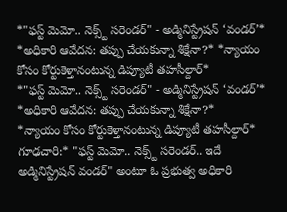*"ఫస్ట్ మెమో.. నెక్స్ట్ సరెండర్" - అడ్మినిస్ట్రేషన్ ‘వండర్’* *అధికారి ఆవేదన: తప్పు చేయకున్నా శిక్షేనా?* *న్యాయం కోసం కోర్టుకెళ్తానంటున్న డిప్యూటీ తహసీల్దార్*
*"ఫస్ట్ మెమో.. నెక్స్ట్ సరెండర్" - అడ్మినిస్ట్రేషన్ ‘వండర్’*
*అధికారి ఆవేదన: తప్పు చేయకున్నా శిక్షేనా?*
*న్యాయం కోసం కోర్టుకెళ్తానంటున్న డిప్యూటీ తహసీల్దార్*
గూఢచారి:* "ఫస్ట్ మెమో.. నెక్స్ట్ సరెండర్.. ఇదే అడ్మినిస్ట్రేషన్ వండర్" అంటూ ఓ ప్రభుత్వ అధికారి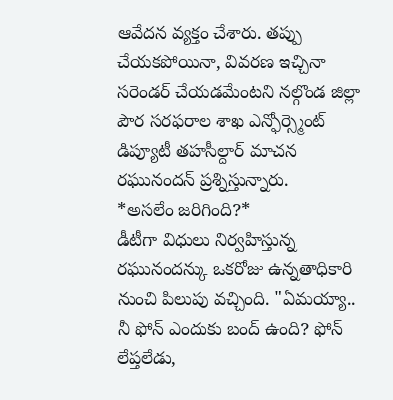ఆవేదన వ్యక్తం చేశారు. తప్పు చేయకపోయినా, వివరణ ఇచ్చినా సరెండర్ చేయడమేంటని నల్గొండ జిల్లా పౌర సరఫరాల శాఖ ఎన్ఫోర్స్మెంట్ డిప్యూటీ తహసీల్దార్ మాచన రఘునందన్ ప్రశ్నిస్తున్నారు.
*అసలేం జరిగింది?*
డీటీగా విధులు నిర్వహిస్తున్న రఘునందన్కు ఒకరోజు ఉన్నతాధికారి నుంచి పిలుపు వచ్చింది. "ఏమయ్యా.. నీ ఫోన్ ఎందుకు బంద్ ఉంది? ఫోన్ లేప్తలేడు,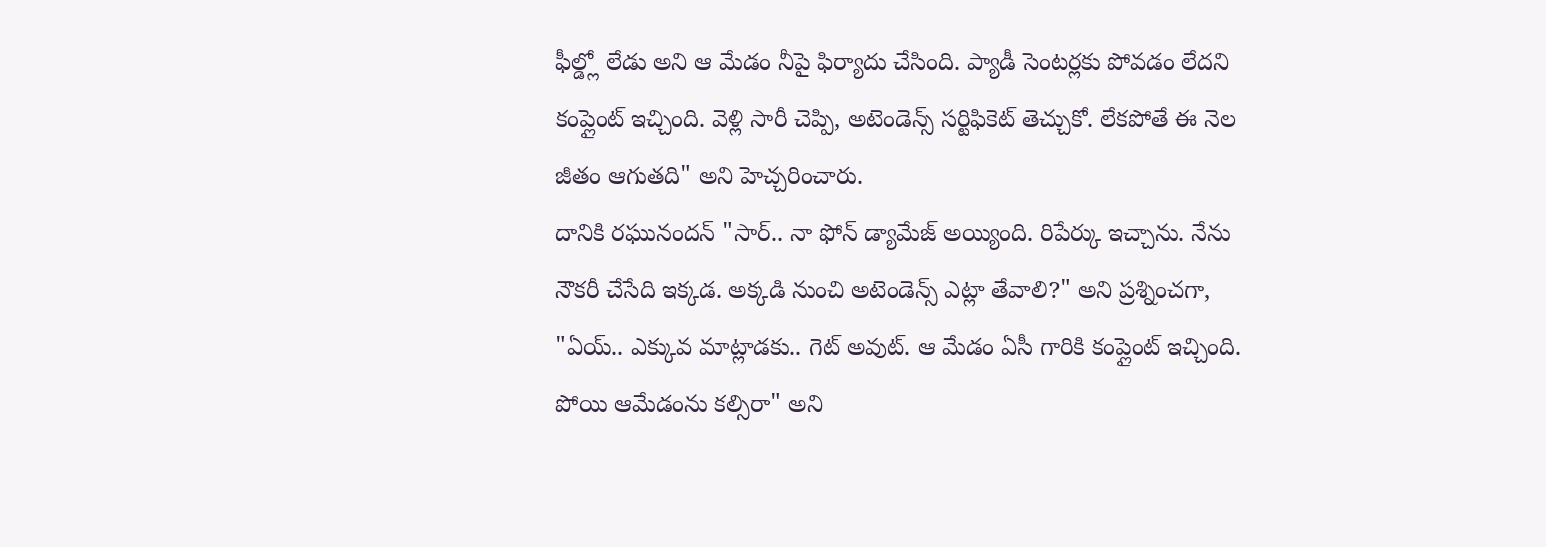ఫీల్డ్లో లేడు అని ఆ మేడం నీపై ఫిర్యాదు చేసింది. ప్యాడీ సెంటర్లకు పోవడం లేదని కంప్లైంట్ ఇచ్చింది. వెళ్లి సారీ చెప్పి, అటెండెన్స్ సర్టిఫికెట్ తెచ్చుకో. లేకపోతే ఈ నెల జీతం ఆగుతది" అని హెచ్చరించారు.
దానికి రఘునందన్ "సార్.. నా ఫోన్ డ్యామేజ్ అయ్యింది. రిపేర్కు ఇచ్చాను. నేను నౌకరీ చేసేది ఇక్కడ. అక్కడి నుంచి అటెండెన్స్ ఎట్లా తేవాలి?" అని ప్రశ్నించగా, "ఏయ్.. ఎక్కువ మాట్లాడకు.. గెట్ అవుట్. ఆ మేడం ఏసీ గారికి కంప్లైంట్ ఇచ్చింది. పోయి ఆమేడంను కల్సిరా" అని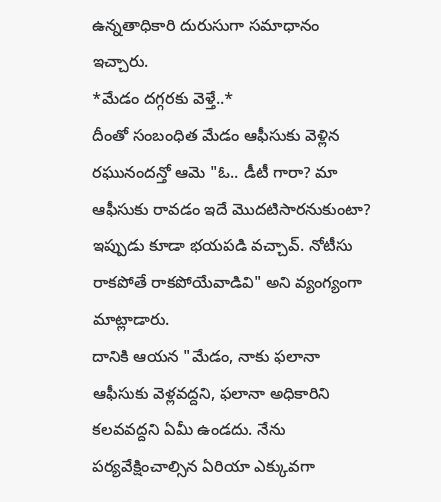ఉన్నతాధికారి దురుసుగా సమాధానం ఇచ్చారు.
*మేడం దగ్గరకు వెళ్తే..*
దీంతో సంబంధిత మేడం ఆఫీసుకు వెళ్లిన రఘునందన్తో ఆమె "ఓ.. డీటీ గారా? మా ఆఫీసుకు రావడం ఇదే మొదటిసారనుకుంటా? ఇప్పుడు కూడా భయపడి వచ్చావ్. నోటీసు రాకపోతే రాకపోయేవాడివి" అని వ్యంగ్యంగా మాట్లాడారు.
దానికి ఆయన "మేడం, నాకు ఫలానా ఆఫీసుకు వెళ్లవద్దని, ఫలానా అధికారిని కలవవద్దని ఏమీ ఉండదు. నేను పర్యవేక్షించాల్సిన ఏరియా ఎక్కువగా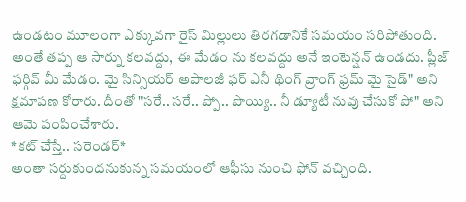ఉండటం మూలంగా ఎక్కువగా రైస్ మిల్లులు తిరగడానికే సమయం సరిపోతుంది. అంతే తప్ప ఆ సార్ను కలవద్దు, ఈ మేడం ను కలవద్దు అనే ఇంటెన్షన్ ఉండదు. ప్లీజ్ ఫర్గివ్ మీ మేడం. మై సిన్సియర్ అపాలజీ ఫర్ ఎనీ థింగ్ వ్రాంగ్ ఫ్రమ్ మై సైడ్" అని క్షమాపణ కోరారు. దీంతో "సరే.. సరే.. ప్పో.. పొయ్యి.. నీ డ్యూటీ నువు చేసుకో పో" అని ఆమె పంపించేశారు.
*కట్ చేస్తే.. సరెండర్*
అంతా సర్దుకుందనుకున్న సమయంలో ఆఫీసు నుంచి ఫోన్ వచ్చింది.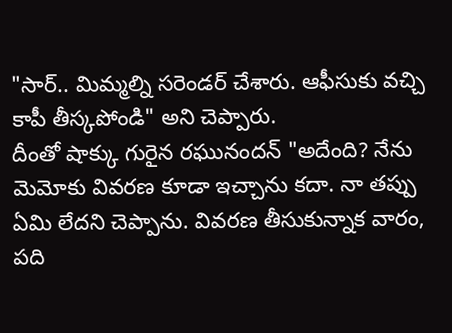"సార్.. మిమ్మల్ని సరెండర్ చేశారు. ఆఫీసుకు వచ్చి కాపీ తీస్కపోండి" అని చెప్పారు.
దీంతో షాక్కు గురైన రఘునందన్ "అదేంది? నేను మెమోకు వివరణ కూడా ఇచ్చాను కదా. నా తప్పు ఏమి లేదని చెప్పాను. వివరణ తీసుకున్నాక వారం, పది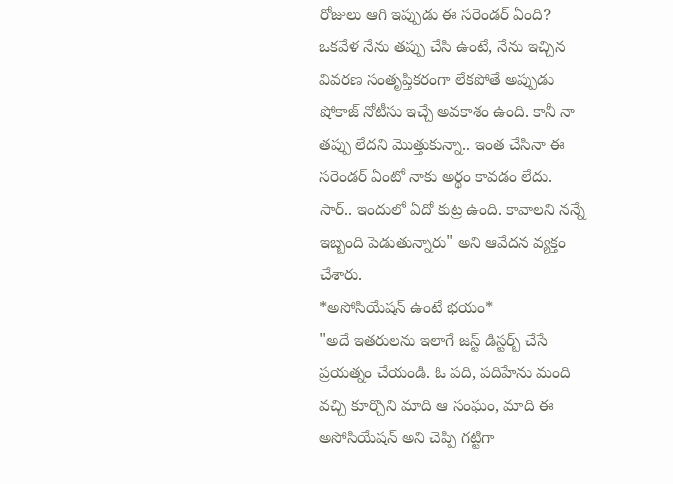రోజులు ఆగి ఇప్పుడు ఈ సరెండర్ ఏంది? ఒకవేళ నేను తప్పు చేసి ఉంటే, నేను ఇచ్చిన వివరణ సంతృప్తికరంగా లేకపోతే అప్పుడు షోకాజ్ నోటీసు ఇచ్చే అవకాశం ఉంది. కానీ నా తప్పు లేదని మొత్తుకున్నా.. ఇంత చేసినా ఈ సరెండర్ ఏంటో నాకు అర్థం కావడం లేదు. సార్.. ఇందులో ఏదో కుట్ర ఉంది. కావాలని నన్నే ఇబ్బంది పెడుతున్నారు" అని ఆవేదన వ్యక్తం చేశారు.
*అసోసియేషన్ ఉంటే భయం*
"అదే ఇతరులను ఇలాగే జస్ట్ డిస్టర్బ్ చేసే ప్రయత్నం చేయండి. ఓ పది, పదిహేను మంది వచ్చి కూర్చొని మాది ఆ సంఘం, మాది ఈ అసోసియేషన్ అని చెప్పి గట్టిగా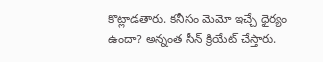కొట్లాడతారు. కనీసం మెమో ఇచ్చే ధైర్యం ఉందా? అన్నంత సీన్ క్రియేట్ చేస్తారు.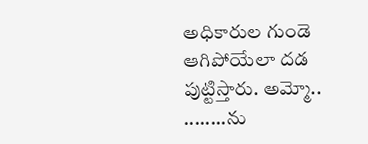అధికారుల గుండె ఆగిపోయేలా దడ పుట్టిస్తారు. అమ్మో.. ........ను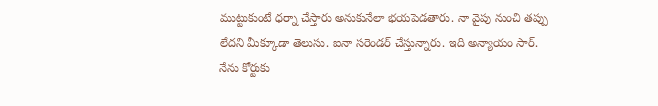ముట్టుకుంటే ధర్నా చేస్తారు అనుకునేలా భయపెడతారు. నా వైపు నుంచి తప్పు లేదని మీక్కూడా తెలుసు. ఐనా సరెండర్ చేస్తున్నారు. ఇది అన్యాయం సార్. నేను కోర్టుకు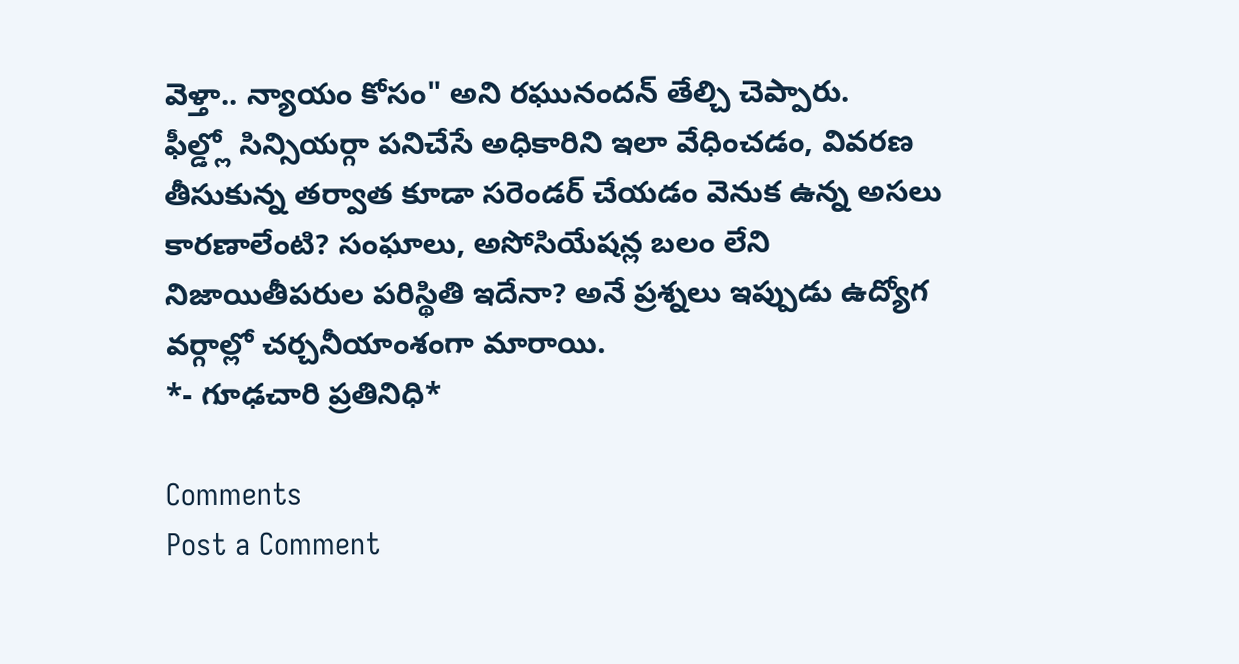వెళ్తా.. న్యాయం కోసం" అని రఘునందన్ తేల్చి చెప్పారు.
ఫీల్డ్లో సిన్సియర్గా పనిచేసే అధికారిని ఇలా వేధించడం, వివరణ తీసుకున్న తర్వాత కూడా సరెండర్ చేయడం వెనుక ఉన్న అసలు కారణాలేంటి? సంఘాలు, అసోసియేషన్ల బలం లేని నిజాయితీపరుల పరిస్థితి ఇదేనా? అనే ప్రశ్నలు ఇప్పుడు ఉద్యోగ వర్గాల్లో చర్చనీయాంశంగా మారాయి.
*- గూఢచారి ప్రతినిధి*

Comments
Post a Comment